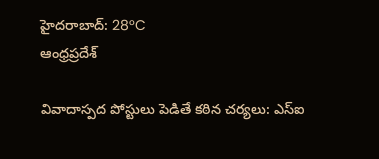హైదరాబాద్: 28°C
ఆంధ్రప్రదేశ్

వివాదాస్పద పోస్టులు పెడితే కఠిన చర్యలు: ఎస్ఐ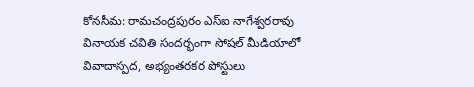కోనసీమ: రామచంద్రపురం ఎస్‌ఐ నాగేశ్వరరావు వినాయక చవితి సందర్భంగా సోషల్ మీడియాలో వివాదాస్పద, అభ్యంతరకర పోస్టులు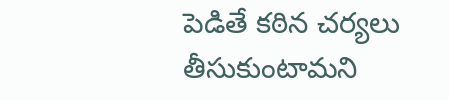పెడితే కఠిన చర్యలు తీసుకుంటామని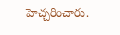హెచ్చరించారు.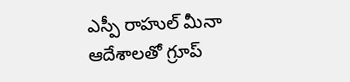ఎస్పీ రాహుల్ మీనా ఆదేశాలతో గ్రూప్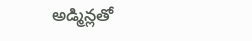అడ్మిన్లతో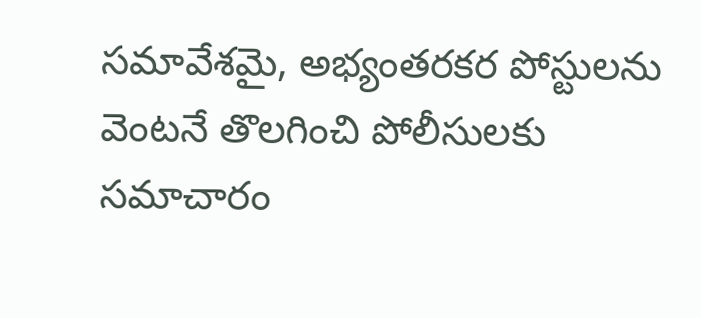సమావేశమై, అభ్యంతరకర పోస్టులను వెంటనే తొలగించి పోలీసులకు సమాచారం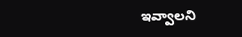ఇవ్వాలని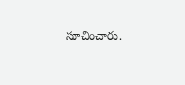సూచించారు.